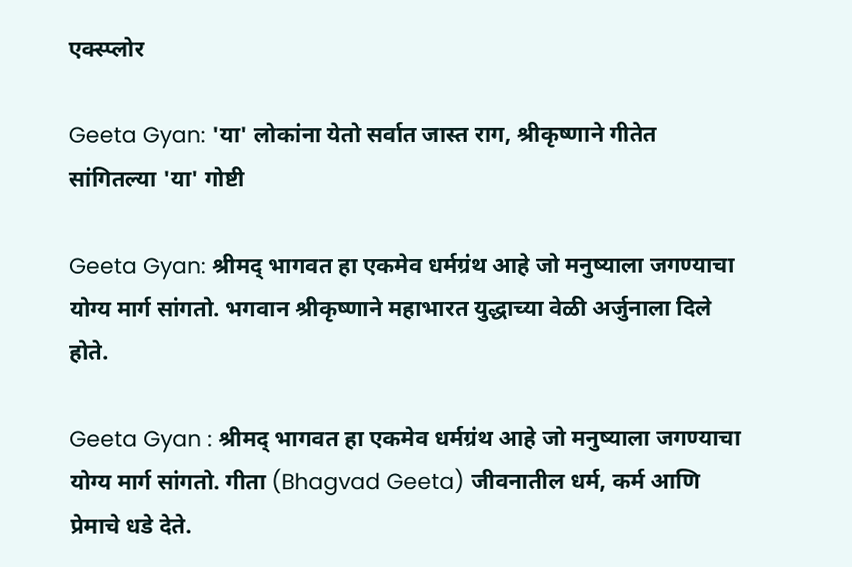एक्स्प्लोर

Geeta Gyan: 'या' लोकांना येतो सर्वात जास्त राग, श्रीकृष्णाने गीतेत सांगितल्या 'या' गोष्टी

Geeta Gyan: श्रीमद् भागवत हा एकमेव धर्मग्रंथ आहे जो मनुष्याला जगण्याचा योग्य मार्ग सांगतो. भगवान श्रीकृष्णाने महाभारत युद्धाच्या वेळी अर्जुनाला दिले होते.

Geeta Gyan : श्रीमद् भागवत हा एकमेव धर्मग्रंथ आहे जो मनुष्याला जगण्याचा योग्य मार्ग सांगतो. गीता (Bhagvad Geeta) जीवनातील धर्म, कर्म आणि प्रेमाचे धडे देते.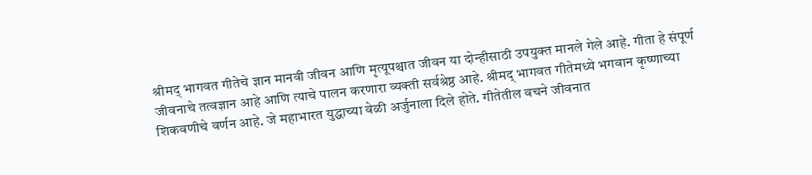श्रीमद् भागवत गीतेचे ज्ञान मानवी जीवन आणि मृत्यूपश्चात जीवन या दोन्हीसाठी उपयुक्त मानले गेले आहे. गीता हे संपूर्ण जीवनाचे तत्वज्ञान आहे आणि त्याचे पालन करणारा व्यक्ती सर्वश्रेष्ठ आहे. श्रीमद् भागवत गीतेमध्ये भगवान कृष्णाच्या शिकवणीचे वर्णन आहे. जे महाभारत युद्धाच्या वेळी अर्जुनाला दिले होते. गीतेतील वचने जीवनात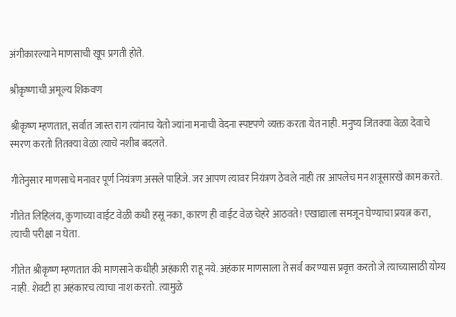अंगीकारल्याने माणसाची खूप प्रगती होते.

श्रीकृष्णाची अमूल्य शिकवण

श्रीकृष्ण म्हणतात, सर्वात जास्त राग त्यांनाच येतो ज्यांना मनाची वेदना स्पष्टपणे व्यक्त करता येत नाही. मनुष्य जितक्या वेळा देवाचे स्मरण करतो तितक्या वेळा त्याचे नशीब बदलते.

गीतेनुसार माणसाचे मनावर पूर्ण नियंत्रण असले पाहिजे. जर आपण त्यावर नियंत्रण ठेवले नाही तर आपलेच मन शत्रूसारखे काम करते.

गीतेत लिहिलंय, कुणाच्या वाईट वेळी कधी हसू नका, कारण ही वाईट वेळ चेहरे आठवते! एखाद्याला समजून घेण्याचा प्रयत्न करा, त्याची परीक्षा न घेता.

गीतेत श्रीकृष्ण म्हणतात की माणसाने कधीही अहंकारी राहू नये. अहंकार माणसाला ते सर्व करण्यास प्रवृत्त करतो जे त्याच्यासाठी योग्य नाही. शेवटी हा अहंकारच त्याचा नाश करतो. त्यामुळे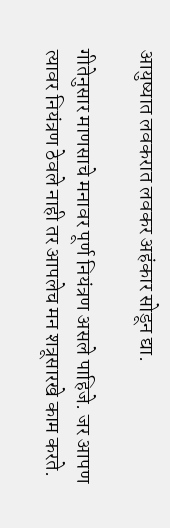आयुष्यात लवकरात लवकर अहंकार सोडून द्या.

गीतेनुसार माणसाचे मनावर पूर्ण नियंत्रण असले पाहिजे. जर आपण त्यावर नियंत्रण ठेवले नाही तर आपलेच मन शत्रूसारखे काम करते.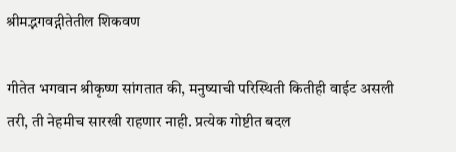श्रीमद्भगवद्गीतेतील शिकवण

गीतेत भगवान श्रीकृष्ण सांगतात की, मनुष्याची परिस्थिती कितीही वाईट असली तरी, ती नेहमीच सारखी राहणार नाही. प्रत्येक गोष्टीत बदल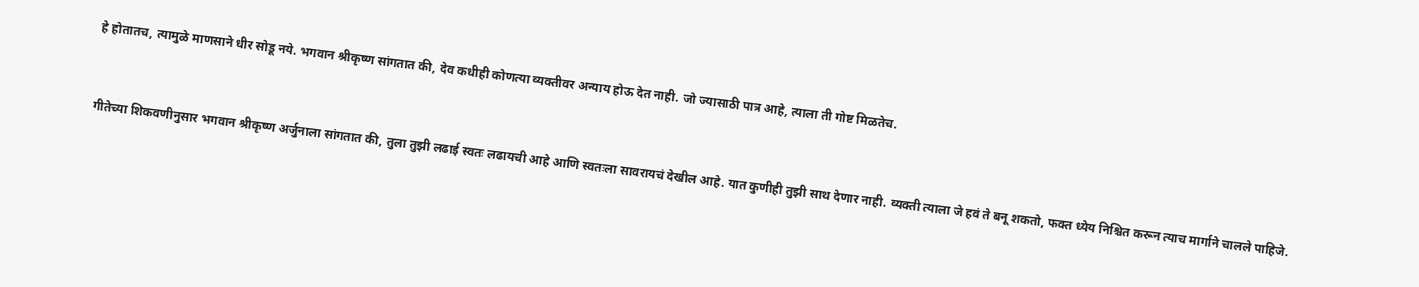हे होतातच, त्यामुळे माणसाने धीर सोडू नये. भगवान श्रीकृष्ण सांगतात की, देव कधीही कोणत्या व्यक्तीवर अन्याय होऊ देत नाही. जो ज्यासाठी पात्र आहे, त्याला ती गोष्ट मिळतेच.


गीतेच्या शिकवणीनुसार भगवान श्रीकृष्ण अर्जुनाला सांगतात की, तुला तुझी लढाई स्वतः लढायची आहे आणि स्वतःला सावरायचं देखील आहे. यात कुणीही तुझी साथ देणार नाही. व्यक्ती त्याला जे हवं ते बनू शकतो, फक्त ध्येय निश्चित करून त्याच मार्गाने चालले पाहिजे.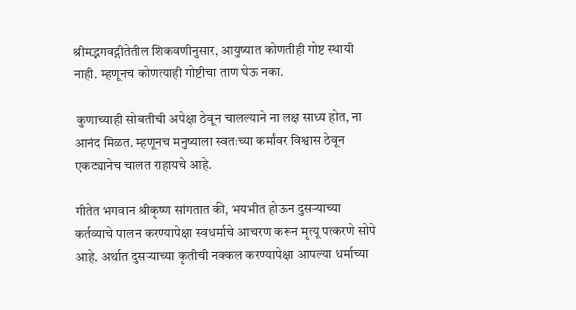श्रीमद्भगवद्गीतेतील शिकवणीनुसार, आयुष्यात कोणतीही गोष्ट स्थायी नाही. म्हणूनच कोणत्याही गोष्टीचा ताण घेऊ नका.

 कुणाच्याही सोबतीची अपेक्षा ठेवून चालल्याने ना लक्ष साध्य होत, ना आनंद मिळत. म्हणूनच मनुष्याला स्वतःच्या कर्मांवर विश्वास ठेवून एकट्यानेच चालत राहायचे आहे.

गीतेत भगवान श्रीकृष्ण सांगतात की, भयभीत होऊन दुसऱ्याच्या कर्तव्याचे पालन करण्यापेक्षा स्वधर्माचे आचरण करून मृत्यू पत्करणे सोपे आहे. अर्थात दुसऱ्याच्या कृतीची नक्कल करण्यापेक्षा आपल्या धर्माच्या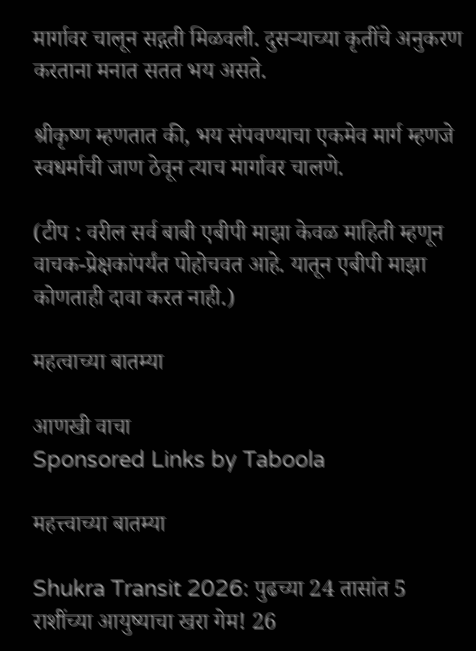मार्गावर चालून सद्गती मिळवली. दुसऱ्याच्या कृतींचे अनुकरण करताना मनात सतत भय असते.

श्रीकृष्ण म्हणतात की, भय संपवण्याचा एकमेव मार्ग म्हणजे स्वधर्माची जाण ठेवून त्याच मार्गावर चालणे.

(टीप : वरील सर्व बाबी एबीपी माझा केवळ माहिती म्हणून वाचक-प्रेक्षकांपर्यंत पोहोचवत आहे. यातून एबीपी माझा कोणताही दावा करत नाही.)

महत्वाच्या बातम्या

आणखी वाचा
Sponsored Links by Taboola

महत्त्वाच्या बातम्या

Shukra Transit 2026: पुढच्या 24 तासांत 5 राशींच्या आयुष्याचा खरा गेम! 26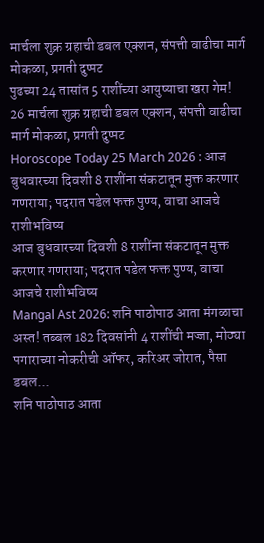मार्चला शुक्र ग्रहाची डबल एक्शन, संपत्ती वाढीचा मार्ग मोकळा, प्रगती दुप्पट
पुढच्या 24 तासांत 5 राशींच्या आयुष्याचा खरा गेम! 26 मार्चला शुक्र ग्रहाची डबल एक्शन, संपत्ती वाढीचा मार्ग मोकळा, प्रगती दुप्पट
Horoscope Today 25 March 2026 : आज बुधवारच्या दिवशी 8 राशींना संकटातून मुक्त करणार गणराया; पदरात पडेल फक्त पुण्य, वाचा आजचे राशीभविष्य
आज बुधवारच्या दिवशी 8 राशींना संकटातून मुक्त करणार गणराया; पदरात पडेल फक्त पुण्य, वाचा आजचे राशीभविष्य
Mangal Ast 2026: शनि पाठोपाठ आता मंगळाचा अस्त! तब्बल 182 दिवसांनी 4 राशींची मज्जा, मोठ्या पगाराच्या नोकरीची ऑफर, करिअर जोरात, पैसा डबल...
शनि पाठोपाठ आता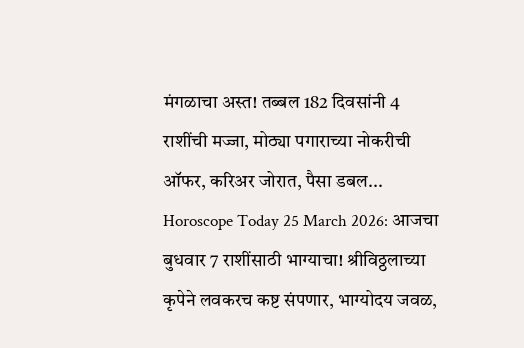मंगळाचा अस्त! तब्बल 182 दिवसांनी 4 राशींची मज्जा, मोठ्या पगाराच्या नोकरीची ऑफर, करिअर जोरात, पैसा डबल...
Horoscope Today 25 March 2026: आजचा बुधवार 7 राशींसाठी भाग्याचा! श्रीविठ्ठलाच्या कृपेने लवकरच कष्ट संपणार, भाग्योदय जवळ,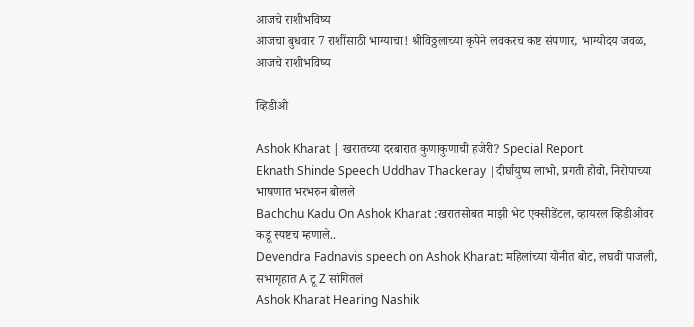आजचे राशीभविष्य
आजचा बुधवार 7 राशींसाठी भाग्याचा! श्रीविठ्ठलाच्या कृपेने लवकरच कष्ट संपणार, भाग्योदय जवळ, आजचे राशीभविष्य

व्हिडीओ

Ashok Kharat | खरातच्या दरबारात कुणाकुणाची हजेरी? Special Report
Eknath Shinde Speech Uddhav Thackeray |दीर्घायुष्य लाभो, प्रगती होवो, निरोपाच्या भाषणात भरभरुन बोलले
Bachchu Kadu On Ashok Kharat :खरातसोबत माझी भेट एक्सीडेंटल, व्हायरल व्हिडीओवर कडू स्पष्टच म्हणाले..
Devendra Fadnavis speech on Ashok Kharat: महिलांच्या योनीत बोट, लघवी पाजली, सभागृहात A टू Z सांगितलं
Ashok Kharat Hearing Nashik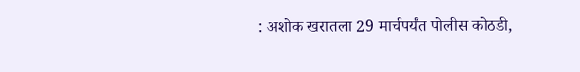: अशोक खरातला 29 मार्चपर्यंत पोलीस कोठडी,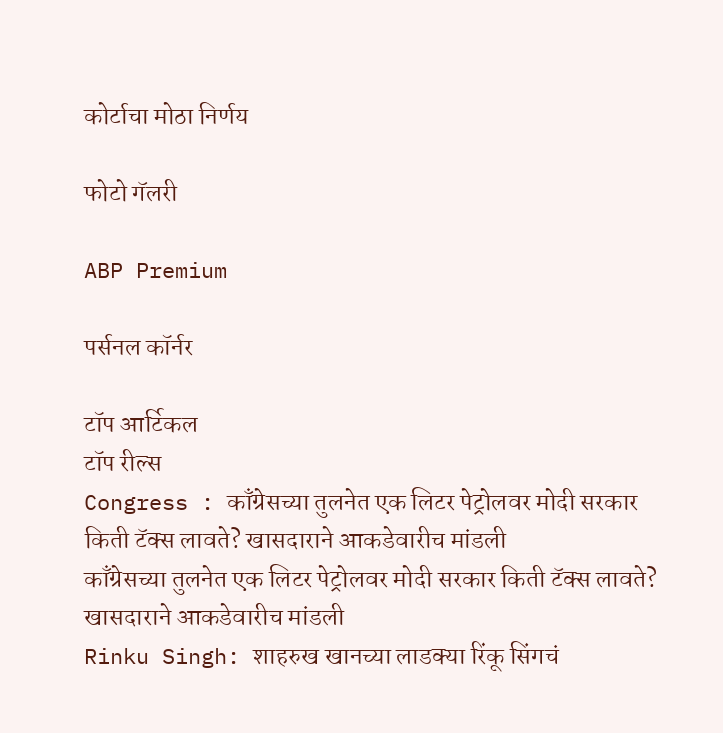कोर्टाचा मोठा निर्णय

फोटो गॅलरी

ABP Premium

पर्सनल कॉर्नर

टॉप आर्टिकल
टॉप रील्स
Congress : काँग्रेसच्या तुलनेत एक लिटर पेट्रोलवर मोदी सरकार किती टॅक्स लावते? खासदाराने आकडेवारीच मांडली
काँग्रेसच्या तुलनेत एक लिटर पेट्रोलवर मोदी सरकार किती टॅक्स लावते? खासदाराने आकडेवारीच मांडली
Rinku Singh: शाहरुख खानच्या लाडक्या रिंकू सिंगचं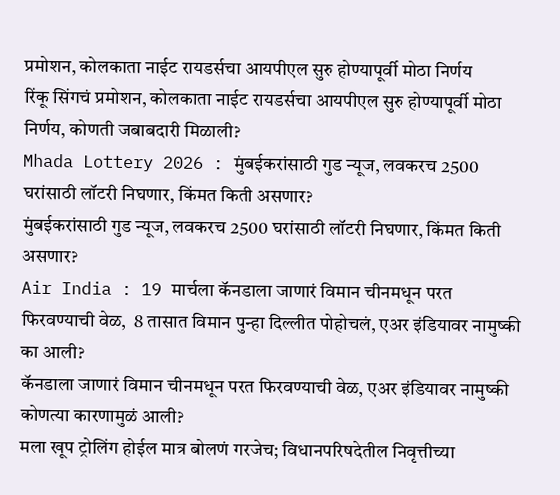प्रमोशन, कोलकाता नाईट रायडर्सचा आयपीएल सुरु होण्यापूर्वी मोठा निर्णय
रिंकू सिंगचं प्रमोशन, कोलकाता नाईट रायडर्सचा आयपीएल सुरु होण्यापूर्वी मोठा निर्णय, कोणती जबाबदारी मिळाली?
Mhada Lottery 2026 : मुंबईकरांसाठी गुड न्यूज, लवकरच 2500 घरांसाठी लॉटरी निघणार, किंमत किती असणार?
मुंबईकरांसाठी गुड न्यूज, लवकरच 2500 घरांसाठी लॉटरी निघणार, किंमत किती असणार?
Air India : 19 मार्चला कॅनडाला जाणारं विमान चीनमधून परत फिरवण्याची वेळ,  8 तासात विमान पुन्हा दिल्लीत पोहोचलं, एअर इंडियावर नामुष्की का आली?
कॅनडाला जाणारं विमान चीनमधून परत फिरवण्याची वेळ, एअर इंडियावर नामुष्की कोणत्या कारणामुळं आली?
मला खूप ट्रोलिंग होईल मात्र बोलणं गरजेच; विधानपरिषदेतील निवृत्तीच्या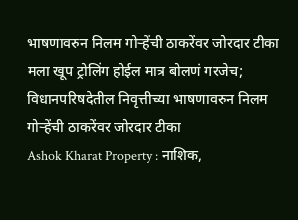भाषणावरुन निलम गोऱ्हेंची ठाकरेंवर जोरदार टीका
मला खूप ट्रोलिंग होईल मात्र बोलणं गरजेच; विधानपरिषदेतील निवृत्तीच्या भाषणावरुन निलम गोऱ्हेंची ठाकरेंवर जोरदार टीका
Ashok Kharat Property : नाशिक,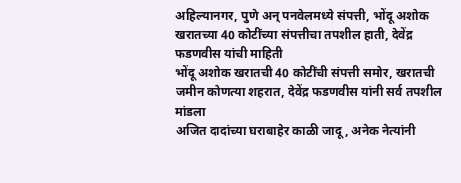अहिल्यानगर, पुणे अन् पनवेलमध्ये संपत्ती, भोंदू अशोक खरातच्या 40 कोटींच्या संपत्तीचा तपशील हाती, देवेंद्र फडणवीस यांची माहिती
भोंदू अशोक खरातची 40 कोटींची संपत्ती समोर, खरातची जमीन कोणत्या शहरात, देवेंद्र फडणवीस यांनी सर्व तपशील मांडला
अजित दादांच्या घराबाहेर काळी जादू, अनेक नेत्यांनी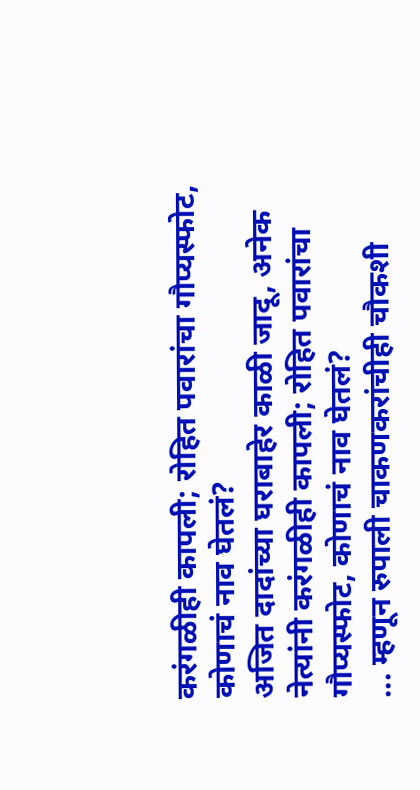करंगळीही कापली; रोहित पवारांचा गौप्यस्फोट, कोणाचं नाव घेतलं?
अजित दादांच्या घराबाहेर काळी जादू, अनेक नेत्यांनी करंगळीही कापली; रोहित पवारांचा गौप्यस्फोट, कोणाचं नाव घेतलं?
... म्हणून रुपाली चाकणकरांचीही चौकशी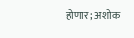होणार; अशोक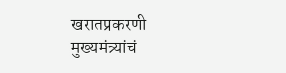खरातप्रकरणी मुख्यमंत्र्यांचं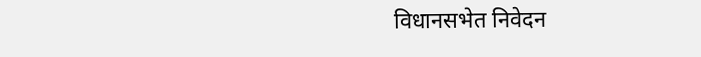विधानसभेत निवेदन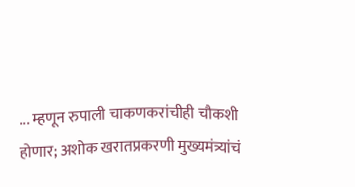... म्हणून रुपाली चाकणकरांचीही चौकशी होणार; अशोक खरातप्रकरणी मुख्यमंत्र्यांचं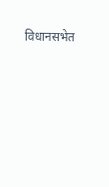विधानसभेत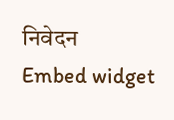निवेदन
Embed widget